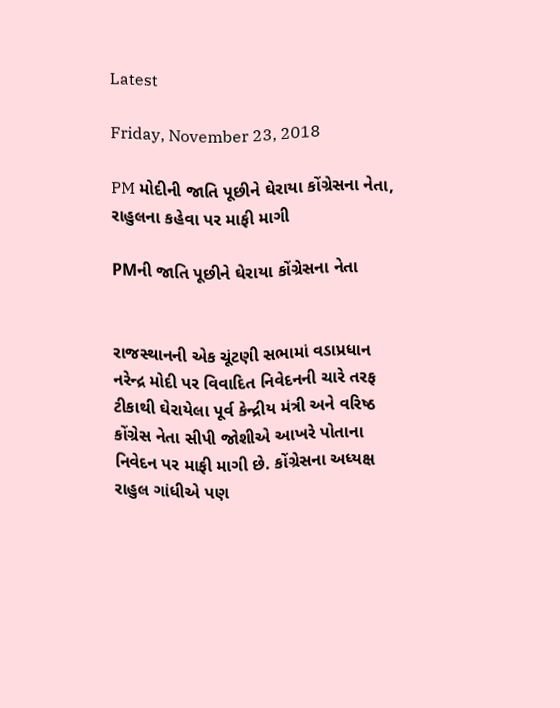Latest

Friday, November 23, 2018

PM મોદીની જાતિ પૂછીને ઘેરાયા કોંગ્રેસના નેતા, રાહુલના કહેવા પર માફી માગી

PMની જાતિ પૂછીને ઘેરાયા કોંગ્રેસના નેતા


રાજસ્થાનની એક ચૂંટણી સભામાં વડાપ્રધાન નરેન્દ્ર મોદી પર વિવાદિત નિવેદનની ચારે તરફ ટીકાથી ઘેરાયેલા પૂર્વ કેન્દ્રીય મંત્રી અને વરિષ્ઠ કોંગ્રેસ નેતા સીપી જોશીએ આખરે પોતાના નિવેદન પર માફી માગી છે. કોંગ્રેસના અધ્યક્ષ રાહુલ ગાંધીએ પણ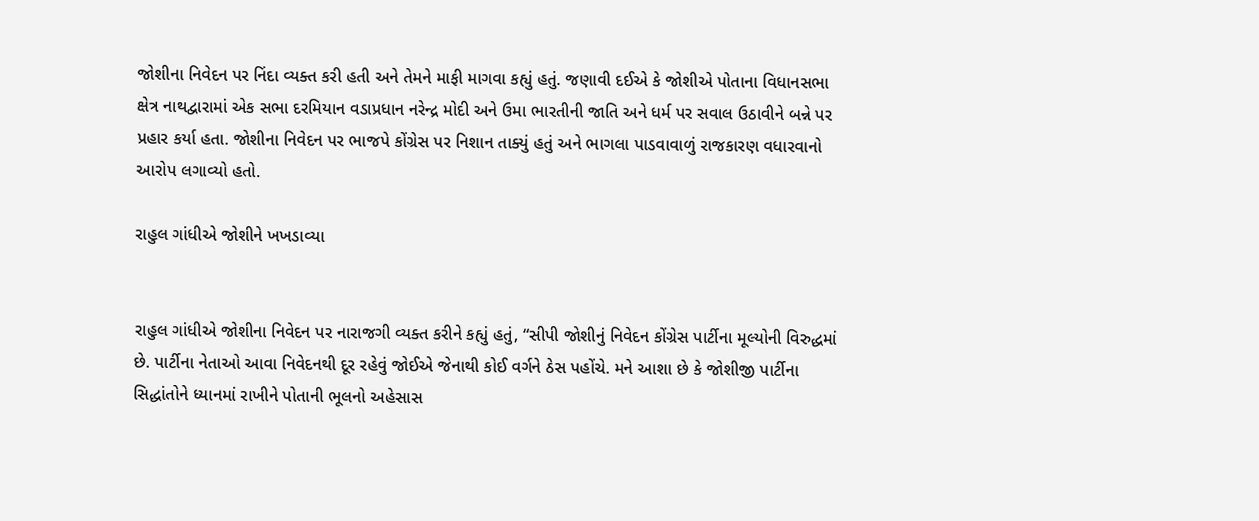જોશીના નિવેદન પર નિંદા વ્યક્ત કરી હતી અને તેમને માફી માગવા કહ્યું હતું. જણાવી દઈએ કે જોશીએ પોતાના વિધાનસભા ક્ષેત્ર નાથદ્વારામાં એક સભા દરમિયાન વડાપ્રધાન નરેન્દ્ર મોદી અને ઉમા ભારતીની જાતિ અને ધર્મ પર સવાલ ઉઠાવીને બન્ને પર પ્રહાર કર્યા હતા. જોશીના નિવેદન પર ભાજપે કોંગ્રેસ પર નિશાન તાક્યું હતું અને ભાગલા પાડવાવાળું રાજકારણ વધારવાનો આરોપ લગાવ્યો હતો.

રાહુલ ગાંધીએ જોશીને ખખડાવ્યા


રાહુલ ગાંધીએ જોશીના નિવેદન પર નારાજગી વ્યક્ત કરીને કહ્યું હતું, “સીપી જોશીનું નિવેદન કોંગ્રેસ પાર્ટીના મૂલ્યોની વિરુદ્ધમાં છે. પાર્ટીના નેતાઓ આવા નિવેદનથી દૂર રહેવું જોઈએ જેનાથી કોઈ વર્ગને ઠેસ પહોંચે. મને આશા છે કે જોશીજી પાર્ટીના સિદ્ધાંતોને ધ્યાનમાં રાખીને પોતાની ભૂલનો અહેસાસ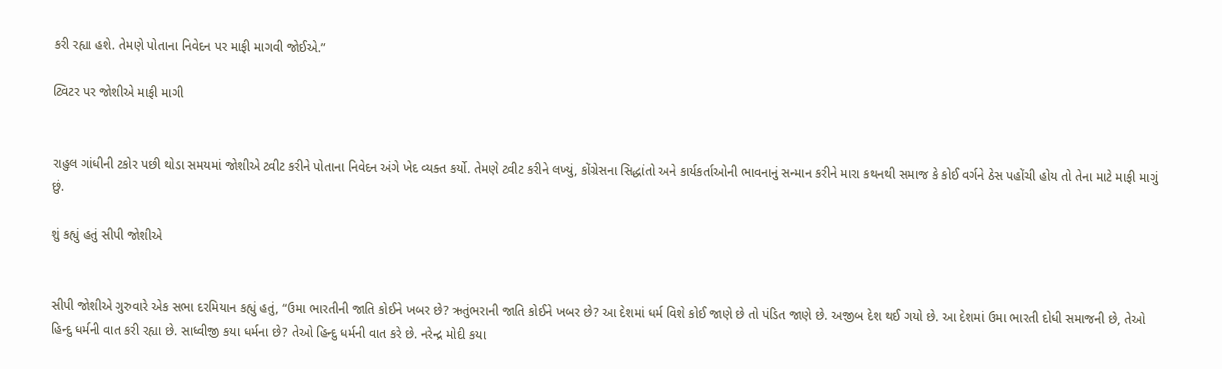કરી રહ્યા હશે. તેમણે પોતાના નિવેદન પર માફી માગવી જોઈએ.”

ટ્વિટર પર જોશીએ માફી માગી


રાહુલ ગાંધીની ટકોર પછી થોડા સમયમાં જોશીએ ટ્વીટ કરીને પોતાના નિવેદન અંગે ખેદ વ્યક્ત કર્યો. તેમણે ટ્વીટ કરીને લખ્યું, કોંગ્રેસના સિદ્ધાંતો અને કાર્યકર્તાઓની ભાવનાનું સન્માન કરીને મારા કથનથી સમાજ કે કોઈ વર્ગને ઠેસ પહોંચી હોય તો તેના માટે માફી માગું છું.

શું કહ્યું હતું સીપી જોશીએ


સીપી જોશીએ ગુરુવારે એક સભા દરમિયાન કહ્યું હતું, “ઉમા ભારતીની જાતિ કોઈને ખબર છે? ઋતુંભરાની જાતિ કોઈને ખબર છે? આ દેશમાં ધર્મ વિશે કોઈ જાણે છે તો પંડિત જાણે છે. અજીબ દેશ થઈ ગયો છે. આ દેશમાં ઉમા ભારતી દોધી સમાજની છે, તેઓ હિન્દુ ધર્મની વાત કરી રહ્યા છે. સાધ્વીજી કયા ધર્મના છે? તેઓ હિન્દુ ધર્મની વાત કરે છે. નરેન્દ્ર મોદી કયા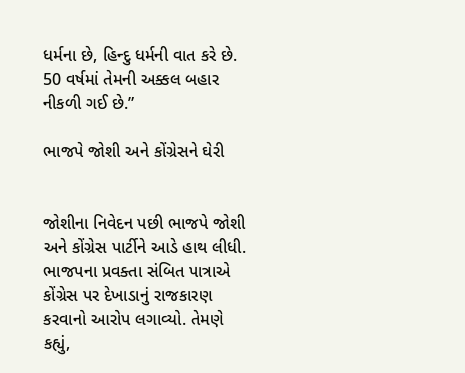ધર્મના છે, હિન્દુ ધર્મની વાત કરે છે. 50 વર્ષમાં તેમની અક્કલ બહાર નીકળી ગઈ છે.”

ભાજપે જોશી અને કોંગ્રેસને ઘેરી


જોશીના નિવેદન પછી ભાજપે જોશી અને કોંગ્રેસ પાર્ટીને આડે હાથ લીધી. ભાજપના પ્રવક્તા સંબિત પાત્રાએ કોંગ્રેસ પર દેખાડાનું રાજકારણ કરવાનો આરોપ લગાવ્યો. તેમણે કહ્યું,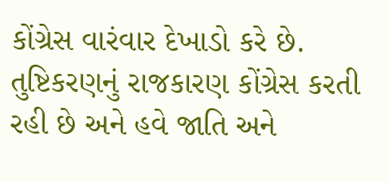કોંગ્રેસ વારંવાર દેખાડો કરે છે. તુષ્ટિકરણનું રાજકારણ કોંગ્રેસ કરતી રહી છે અને હવે જાતિ અને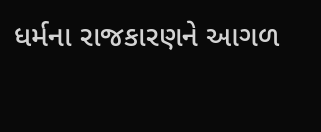ધર્મના રાજકારણને આગળ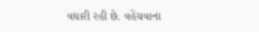વધારી રહી છે. વહેંચવાના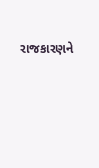રાજકારણને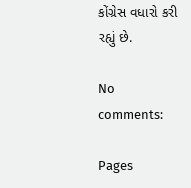કોંગ્રેસ વધારો કરી રહ્યું છે.

No comments:

Pages